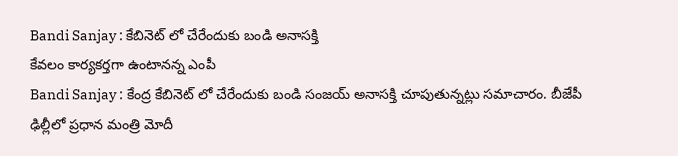Bandi Sanjay : కేబినెట్ లో చేరేందుకు బండి అనాసక్తి
కేవలం కార్యకర్తగా ఉంటానన్న ఎంపీ
Bandi Sanjay : కేంద్ర కేబినెట్ లో చేరేందుకు బండి సంజయ్ అనాసక్తి చూపుతున్నట్లు సమాచారం. బీజేపీ ఢిల్లీలో ప్రధాన మంత్రి మోదీ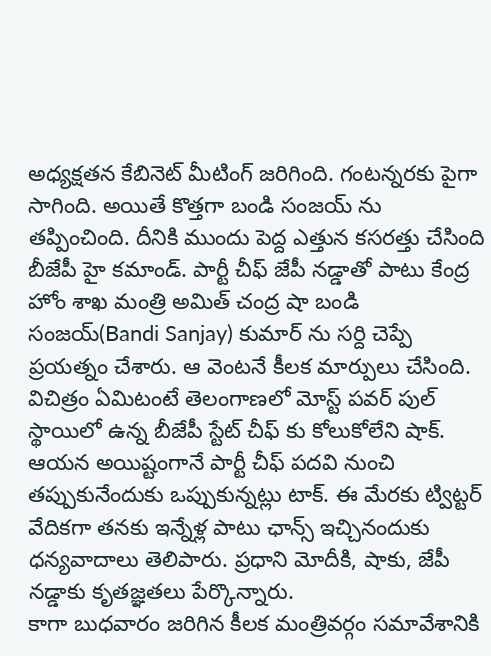అధ్యక్షతన కేబినెట్ మీటింగ్ జరిగింది. గంటన్నరకు పైగా సాగింది. అయితే కొత్తగా బండి సంజయ్ ను తప్పించింది. దీనికి ముందు పెద్ద ఎత్తున కసరత్తు చేసింది బీజేపీ హై కమాండ్. పార్టీ చీఫ్ జేపీ నడ్డాతో పాటు కేంద్ర హోం శాఖ మంత్రి అమిత్ చంద్ర షా బండి సంజయ్(Bandi Sanjay) కుమార్ ను సర్ది చెప్పే ప్రయత్నం చేశారు. ఆ వెంటనే కీలక మార్పులు చేసింది.
విచిత్రం ఏమిటంటే తెలంగాణలో మోస్ట్ పవర్ పుల్ స్థాయిలో ఉన్న బీజేపీ స్టేట్ చీఫ్ కు కోలుకోలేని షాక్. ఆయన అయిష్టంగానే పార్టీ చీఫ్ పదవి నుంచి తప్పుకునేందుకు ఒప్పుకున్నట్లు టాక్. ఈ మేరకు ట్విట్టర్ వేదికగా తనకు ఇన్నేళ్ల పాటు ఛాన్స్ ఇచ్చినందుకు ధన్యవాదాలు తెలిపారు. ప్రధాని మోదీకి, షాకు, జేపీ నడ్డాకు కృతజ్ఞతలు పేర్కొన్నారు.
కాగా బుధవారం జరిగిన కీలక మంత్రివర్గం సమావేశానికి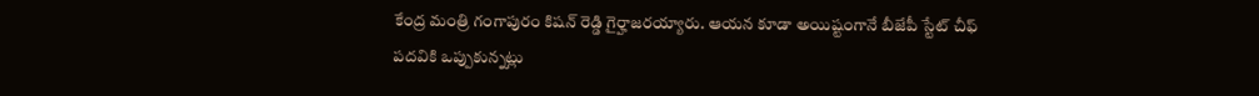కేంద్ర మంత్రి గంగాపురం కిషన్ రెడ్డి గైర్హాజరయ్యారు. ఆయన కూడా అయిష్టంగానే బీజేపీ స్టేట్ చీఫ్ పదవికి ఒప్పుకున్నట్లు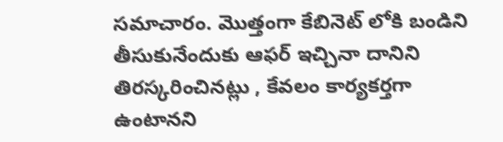సమాచారం. మొత్తంగా కేబినెట్ లోకి బండిని తీసుకునేందుకు ఆఫర్ ఇచ్చినా దానిని తిరస్కరించినట్లు , కేవలం కార్యకర్తగా ఉంటానని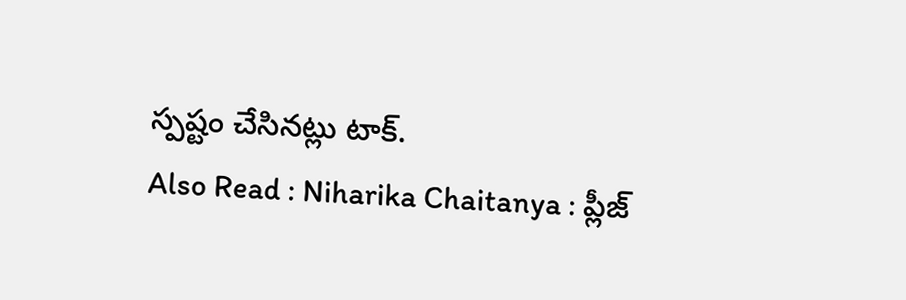స్పష్టం చేసినట్లు టాక్.
Also Read : Niharika Chaitanya : ప్లీజ్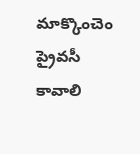మాక్కొంచెం ప్రైవసీ కావాలి